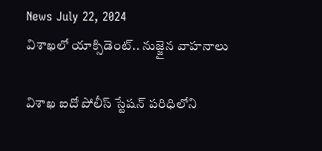News July 22, 2024
విశాఖలో యాక్సిడెంట్.. నుజ్జైన వాహనాలు

విశాఖ ఐదో పోలీస్ స్టేషన్ పరిధిలోని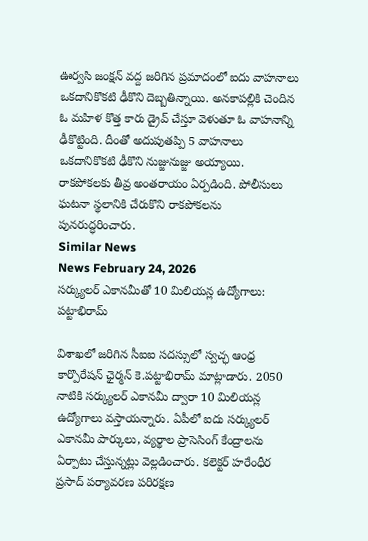ఊర్వసి జంక్షన్ వద్ద జరిగిన ప్రమాదంలో ఐదు వాహనాలు ఒకదానికొకటి ఢీకొని దెబ్బతిన్నాయి. అనకాపల్లికి చెందిన ఓ మహిళ కొత్త కారు డ్రైవ్ చేస్తూ వెళుతూ ఓ వాహనాన్ని ఢీకొట్టింది. దీంతో అదుపుతప్పి 5 వాహనాలు ఒకదానికొకటి ఢీకొని నుజ్జునుజ్జు అయ్యాయి. రాకపోకలకు తీవ్ర అంతరాయం ఏర్పడింది. పోలీసులు ఘటనా స్థలానికి చేరుకొని రాకపోకలను పునరుద్ధరించారు.
Similar News
News February 24, 2026
సర్క్యులర్ ఎకానమీతో 10 మిలియన్ల ఉద్యోగాలు: పట్టాభిరామ్

విశాఖలో జరిగిన సీఐఐ సదస్సులో స్వచ్ఛ ఆంధ్ర కార్పొరేషన్ ఛైర్మన్ కె.పట్టాభిరామ్ మాట్లాడారు. 2050 నాటికి సర్క్యులర్ ఎకానమీ ద్వారా 10 మిలియన్ల ఉద్యోగాలు వస్తాయన్నారు. ఏపీలో ఐదు సర్క్యులర్ ఎకానమీ పార్కులు, వ్యర్థాల ప్రాసెసింగ్ కేంద్రాలను ఏర్పాటు చేస్తున్నట్లు వెల్లడించారు. కలెక్టర్ హరేంధీర ప్రసాద్ పర్యావరణ పరిరక్షణ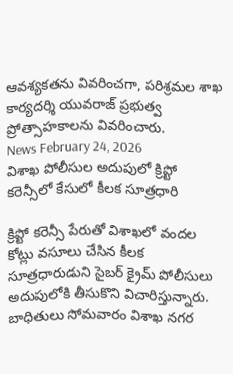ఆవశ్యకతను వివరించగా, పరిశ్రమల శాఖ కార్యదర్శి యువరాజ్ ప్రభుత్వ ప్రోత్సాహకాలను వివరించారు.
News February 24, 2026
విశాఖ పోలీసుల అదుపులో క్రిప్టో కరెన్సీలో కేసులో కీలక సూత్రధారి

క్రిప్టో కరెన్సీ పేరుతో విశాఖలో వందల కోట్లు వసూలు చేసిన కీలక సూత్రధారుడుని సైబర్ క్రైమ్ పోలీసులు అదుపులోకి తీసుకొని విచారిస్తున్నారు. బాధితులు సోమవారం విశాఖ నగర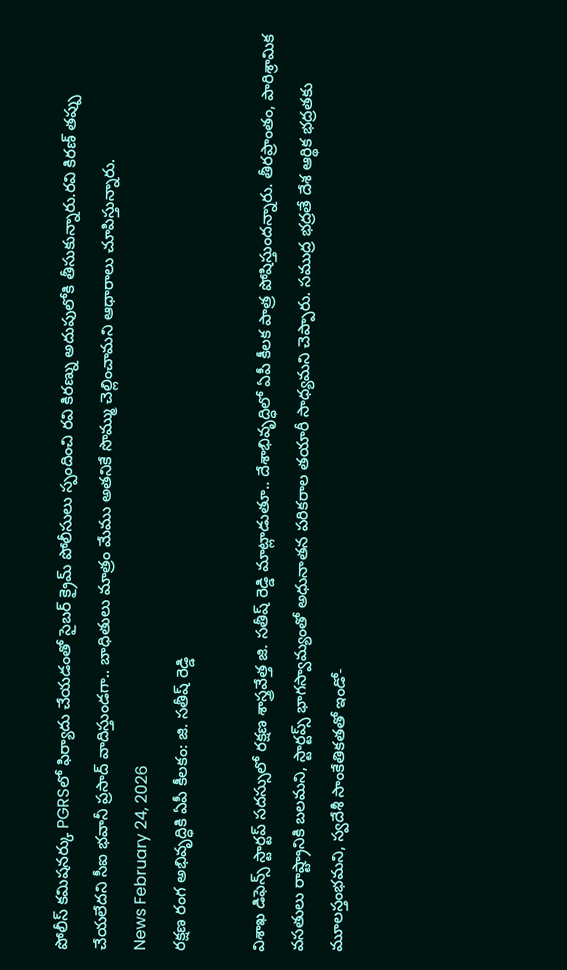పోలీస్ కమిషనర్కు PGRSలో ఫిర్యాదు చేయడంతో సైబర్ క్రైమ్ పోలీసులు స్పందించి రవి కిరణ్ను అదుపులోకి తీసుకున్నారు.రవి కిరణ్ తప్పు చేయలేదని సీఐ భవానీ ప్రసాద్ వాదిస్తుండగా.. బాధితులు మాత్రం మేము అతనికే సొమ్ము చెల్లించామని ఆధారాలు చూపిస్తున్నారు.
News February 24, 2026
రక్షణ రంగ అభివృద్ధికి ఏపీ కీలకం: జి. సతీష్ రెడ్డి

విశాఖ డిఫెన్స్ స్టార్టప్ సదస్సులో రక్షణ శాస్త్రవేత్త జి. సతీష్ రెడ్డి మాట్లాడుతూ.. దేశాభివృద్ధిలో ఏపీ కీలక పాత్ర పోషిస్తుందన్నారు. తీరప్రాంతం, పారిశ్రామిక వసతులు రాష్ట్రానికి బలమని, స్టార్టప్స్ భాగస్వామ్యంతో అధునాతన పరికరాల తయారీ సాధ్యమని చెప్పారు. సముద్ర భద్రతే దేశ ఆర్థిక భద్రతకు మూలస్తంభమని, స్వదేశీ సాంకేతికతతో ఇండో-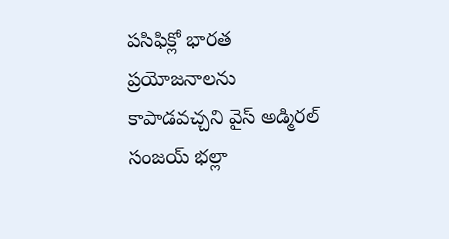పసిఫిక్లో భారత ప్రయోజనాలను కాపాడవచ్చని వైస్ అడ్మిరల్ సంజయ్ భల్లా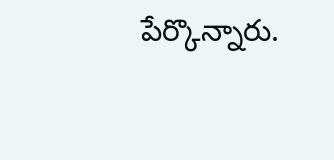పేర్కొన్నారు.